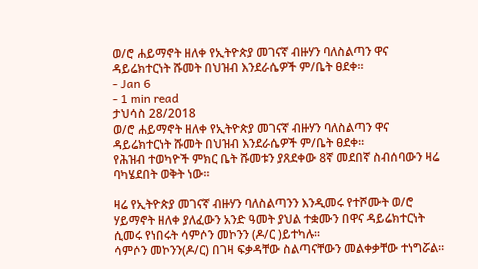ወ/ሮ ሐይማኖት ዘለቀ የኢትዮጵያ መገናኛ ብዙሃን ባለስልጣን ዋና ዳይሬክተርነት ሹመት በህዝብ እንደራሴዎች ም/ቤት ፀደቀ።
- Jan 6
- 1 min read
ታህሳስ 28/2018
ወ/ሮ ሐይማኖት ዘለቀ የኢትዮጵያ መገናኛ ብዙሃን ባለስልጣን ዋና ዳይሬክተርነት ሹመት በህዝብ እንደራሴዎች ም/ቤት ፀደቀ።
የሕዝብ ተወካዮች ምክር ቤት ሹመቱን ያጸደቀው 8ኛ መደበኛ ስብሰባውን ዛሬ ባካሄደበት ወቅት ነው።

ዛሬ የኢትዮጵያ መገናኛ ብዙሃን ባለስልጣንን እንዲመሩ የተሾሙት ወ/ሮ ሃይማኖት ዘለቀ ያለፈውን አንድ ዓመት ያህል ተቋሙን በዋና ዳይሬክተርነት ሲመሩ የነበሩት ሳምሶን መኮንን (ዶ/ር )ይተካሉ።
ሳምሶን መኮንን(ዶ/ር) በገዛ ፍቃዳቸው ስልጣናቸውን መልቀቃቸው ተነግሯል።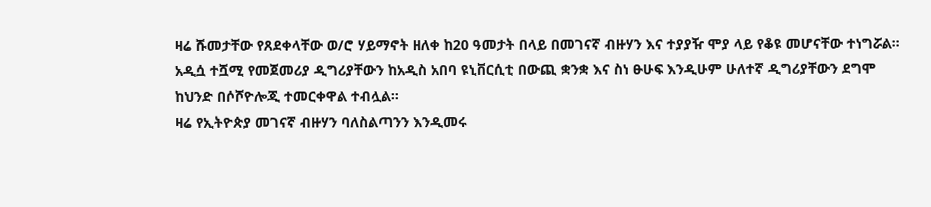ዛሬ ሹመታቸው የጸደቀላቸው ወ/ሮ ሃይማኖት ዘለቀ ከ20 ዓመታት በላይ በመገናኛ ብዙሃን እና ተያያዥ ሞያ ላይ የቆዩ መሆናቸው ተነግሯል።
አዲሷ ተሿሚ የመጀመሪያ ዲግሪያቸውን ከአዲስ አበባ ዩኒቨርሲቲ በውጪ ቋንቋ እና ስነ ፁሁፍ እንዲሁም ሁለተኛ ዲግሪያቸውን ደግሞ ከህንድ በሶሾዮሎጂ ተመርቀዋል ተብሏል።
ዛሬ የኢትዮጵያ መገናኛ ብዙሃን ባለስልጣንን እንዲመሩ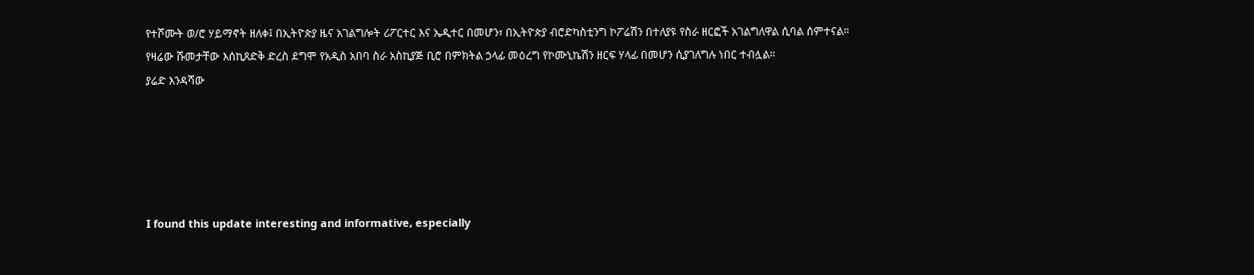የተሾሙት ወ/ሮ ሃይማኖት ዘለቀ፤ በኢትዮጵያ ዜና አገልግሎት ሪፖርተር እና ኤዲተር በመሆን፣ በኢትዮጵያ ብሮድካስቲንግ ኮፖሬሽን በተለያዩ የስራ ዘርፎች አገልግለዋል ሲባል ሰምተናል።
የዛሬው ሹመታቸው እሰኪጸድቅ ድረስ ደግሞ የአዲስ አበባ ስራ አስኪያጅ ቢሮ በምክትል ኃላፊ መዕረግ የኮሙኒኬሽን ዘርፍ ሃላፊ በመሆን ሲያገለግሉ ነበር ተብሏል።
ያሬድ እንዳሻው





I found this update interesting and informative, especially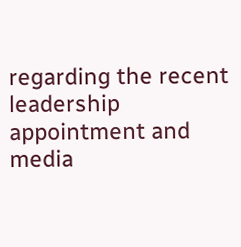regarding the recent leadership appointment and media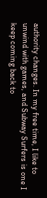authority changes. In my free time, I like to unwind with games, and Subway Surfers is one I keep coming back to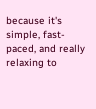because it's simple, fast-paced, and really relaxing to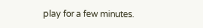play for a few minutes.